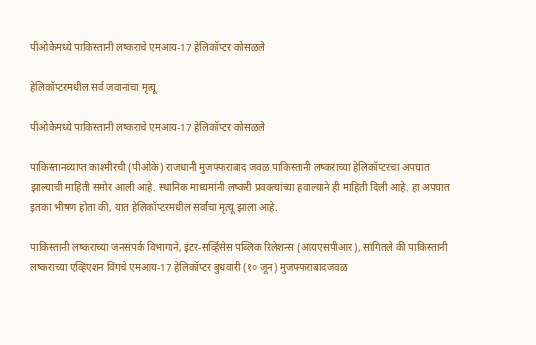पीओकेमध्ये पाकिस्तानी लष्कराचे एमआय-17 हेलिकॉप्टर कोसळले

हेलिकॉप्टरमधील सर्व जवानांचा मृत्यू

पीओकेमध्ये पाकिस्तानी लष्कराचे एमआय-17 हेलिकॉप्टर कोसळले

पाकिस्तानव्याप्त काश्मीरची (पीओके) राजधानी मुजफ्फराबाद जवळ पाकिस्तानी लष्कराच्या हेलिकॉप्टरचा अपघात झाल्याची माहिती समोर आली आहे. स्थानिक माध्यमांनी लष्करी प्रवक्त्यांच्या हवाल्याने ही माहिती दिली आहे. हा अपघात इतका भीषण होता की, यात हेलिकॉप्टरमधील सर्वांचा मृत्यू झाला आहे.

पाकिस्तानी लष्कराच्या जनसंपर्क विभागाने, इंटर-सर्व्हिसेस पब्लिक रिलेशन्स (आयएसपीआर), सांगितले की पाकिस्तानी लष्कराच्या एव्हिएशन विंगचे एमआय-17 हेलिकॉप्टर बुधवारी (१० जून) मुजफ्फराबादजवळ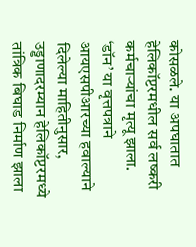कोसळले. या अपघातात हेलिकॉप्टरमधील सर्व लष्करी कर्मचाऱ्यांचा मृत्यू झाला. ‘डॉन’ या वृत्तपत्राने आयएसपीआरच्या हवाल्याने दिलेल्या माहितीनुसार, उड्डाणादरम्यान हेलिकॉप्टरमध्ये तांत्रिक बिघाड निर्माण झाला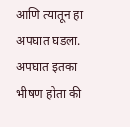आणि त्यातून हा अपघात घडला. अपघात इतका भीषण होता की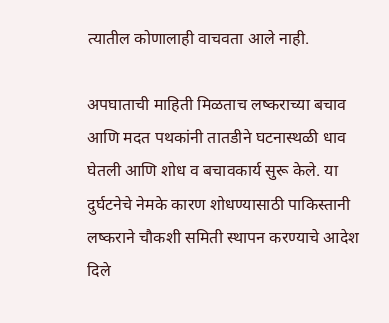त्यातील कोणालाही वाचवता आले नाही.

अपघाताची माहिती मिळताच लष्कराच्या बचाव आणि मदत पथकांनी तातडीने घटनास्थळी धाव घेतली आणि शोध व बचावकार्य सुरू केले. या दुर्घटनेचे नेमके कारण शोधण्यासाठी पाकिस्तानी लष्कराने चौकशी समिती स्थापन करण्याचे आदेश दिले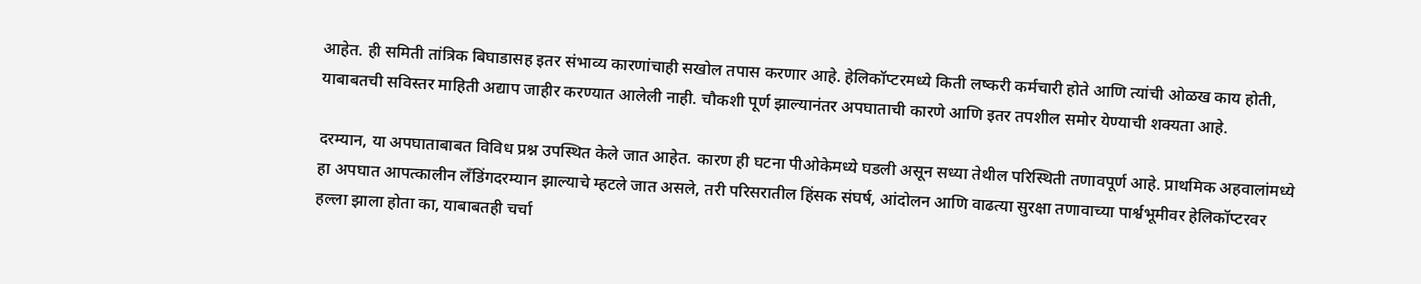आहेत. ही समिती तांत्रिक बिघाडासह इतर संभाव्य कारणांचाही सखोल तपास करणार आहे. हेलिकॉप्टरमध्ये किती लष्करी कर्मचारी होते आणि त्यांची ओळख काय होती, याबाबतची सविस्तर माहिती अद्याप जाहीर करण्यात आलेली नाही. चौकशी पूर्ण झाल्यानंतर अपघाताची कारणे आणि इतर तपशील समोर येण्याची शक्यता आहे.

दरम्यान, या अपघाताबाबत विविध प्रश्न उपस्थित केले जात आहेत. कारण ही घटना पीओकेमध्ये घडली असून सध्या तेथील परिस्थिती तणावपूर्ण आहे. प्राथमिक अहवालांमध्ये हा अपघात आपत्कालीन लँडिंगदरम्यान झाल्याचे म्हटले जात असले, तरी परिसरातील हिंसक संघर्ष, आंदोलन आणि वाढत्या सुरक्षा तणावाच्या पार्श्वभूमीवर हेलिकॉप्टरवर हल्ला झाला होता का, याबाबतही चर्चा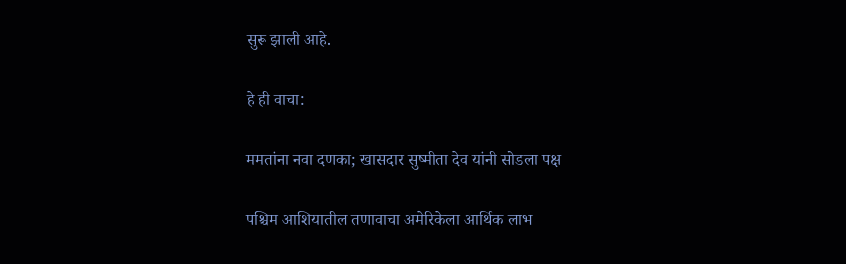सुरू झाली आहे.

हे ही वाचा:

ममतांना नवा दणका; खासदार सुष्मीता देव यांनी सोडला पक्ष

पश्चिम आशियातील तणावाचा अमेरिकेला आर्थिक लाभ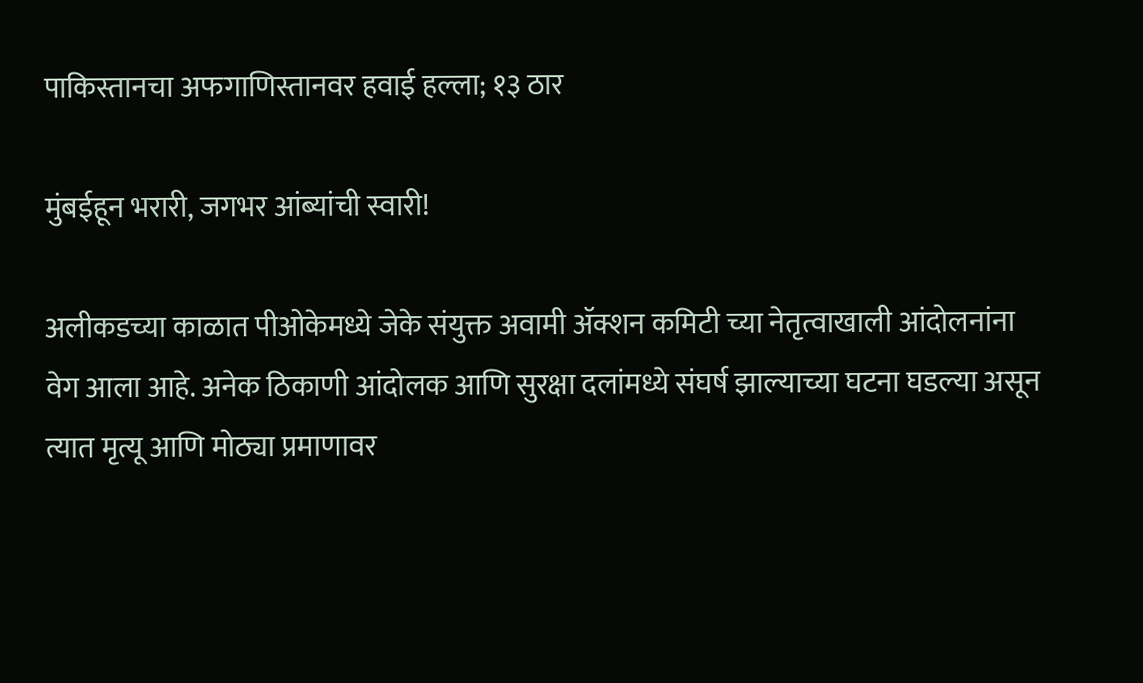पाकिस्तानचा अफगाणिस्तानवर हवाई हल्ला; १३ ठार

मुंबईहून भरारी, जगभर आंब्यांची स्वारी!

अलीकडच्या काळात पीओकेमध्ये जेके संयुक्त अवामी ॲक्शन कमिटी च्या नेतृत्वाखाली आंदोलनांना वेग आला आहे. अनेक ठिकाणी आंदोलक आणि सुरक्षा दलांमध्ये संघर्ष झाल्याच्या घटना घडल्या असून त्यात मृत्यू आणि मोठ्या प्रमाणावर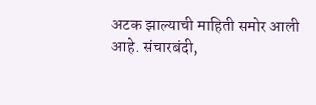अटक झाल्याची माहिती समोर आली आहे. संचारबंदी,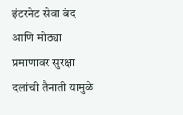इंटरनेट सेवा बंद आणि मोठ्या प्रमाणावर सुरक्षा दलांची तैनाती यामुळे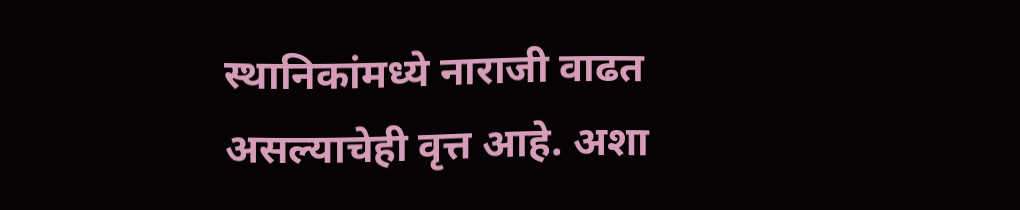स्थानिकांमध्ये नाराजी वाढत असल्याचेही वृत्त आहे. अशा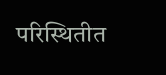परिस्थितीत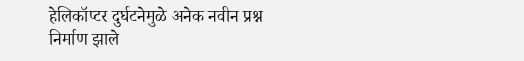हेलिकॉप्टर दुर्घटनेमुळे अनेक नवीन प्रश्न निर्माण झाले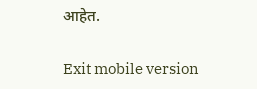आहेत.

Exit mobile version